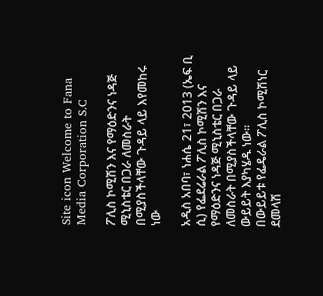Site icon Welcome to Fana Media Corporation S.C

ፖሊስ ኮሚሽን እና የማዕድንና ነዳጅ ሚኒስቴር በጋራ ለመስራት በሚያስችላቸው ጉዳይ ላይ እየመከሩ ነው

አዲስ አበባ፣ ነሐሴ 21፣ 2013 (ኤፍ ቢ ሲ) የፌደሬራል ፖሊስ ኮሚሽን እና የማዕድንና ነዳጅ ሚኒስቴር በጋራ ለመስራት በሚያስችላቸው ጉዳይ ላይ ውይይት እያካሄዱ ነው፡፡
በውይይቱ የፌዴራል ፖሊስ ኮሚሽነር ደመላሽ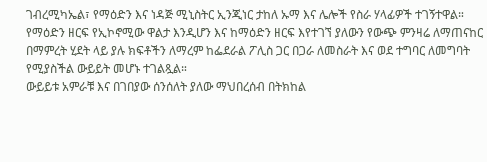ገብረሚካኤል፣ የማዕድን እና ነዳጅ ሚኒስትር ኢንጂነር ታከለ ኡማ እና ሌሎች የስራ ሃላፊዎች ተገኝተዋል።
የማዕድን ዘርፍ የኢኮኖሚው ዋልታ እንዲሆን እና ከማዕድን ዘርፍ እየተገኘ ያለውን የውጭ ምንዛሬ ለማጠናከር በማምረት ሂደት ላይ ያሉ ክፍቶችን ለማረም ከፌደራል ፖሊስ ጋር በጋራ ለመስራት እና ወደ ተግባር ለመግባት የሚያስችል ውይይት መሆኑ ተገልጿል።
ውይይቱ አምራቹ እና በገበያው ሰንሰለት ያለው ማህበረሰብ በትክከል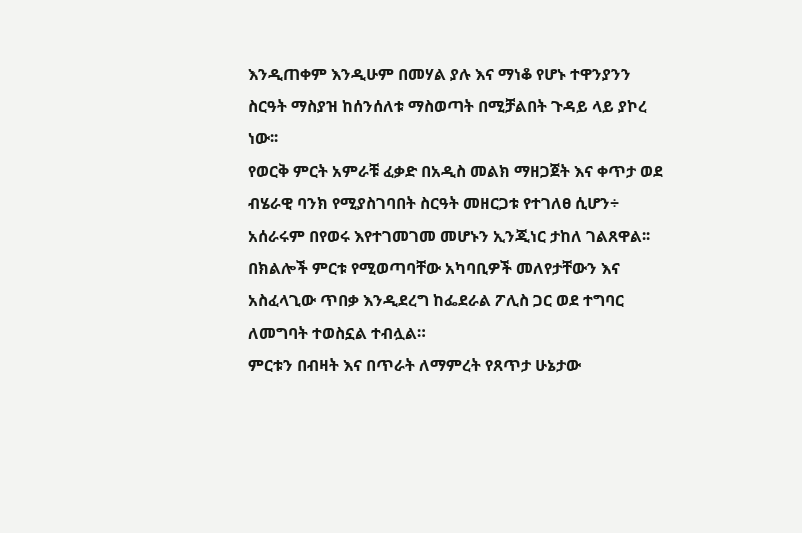እንዲጠቀም እንዲሁም በመሃል ያሉ እና ማነቆ የሆኑ ተዋንያንን ስርዓት ማስያዝ ከሰንሰለቱ ማስወጣት በሚቻልበት ጉዳይ ላይ ያኮረ ነው፡፡
የወርቅ ምርት አምራቹ ፈቃድ በአዲስ መልክ ማዘጋጀት እና ቀጥታ ወደ ብሄራዊ ባንክ የሚያስገባበት ስርዓት መዘርጋቱ የተገለፀ ሲሆን÷ አሰራሩም በየወሩ እየተገመገመ መሆኑን ኢንጂነር ታከለ ገልጸዋል፡፡
በክልሎች ምርቱ የሚወጣባቸው አካባቢዎች መለየታቸውን እና አስፈላጊው ጥበቃ እንዲደረግ ከፌደራል ፖሊስ ጋር ወደ ተግባር ለመግባት ተወስኗል ተብሏል።
ምርቱን በብዛት እና በጥራት ለማምረት የጸጥታ ሁኔታው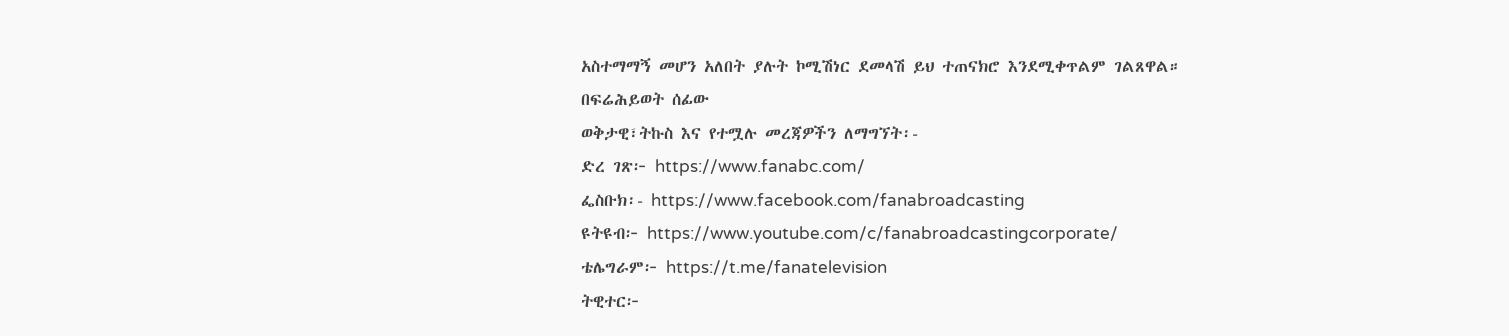አስተማማኝ መሆን አለበት ያሉት ኮሚሽነር ደመላሽ ይህ ተጠናክሮ እንደሚቀጥልም ገልጸዋል።
በፍሬሕይወት ሰፊው
ወቅታዊ፣ትኩስ እና የተሟሉ መረጃዎችን ለማግኘት፡-
ድረ ገጽ፦ https://www.fanabc.com/
ፌስቡክ፡- https://www.facebook.com/fanabroadcasting
ዩትዩብ፦ https://www.youtube.com/c/fanabroadcastingcorporate/
ቴሌግራም፦ https://t.me/fanatelevision
ትዊተር፦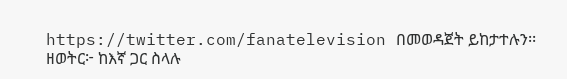https://twitter.com/fanatelevision በመወዳጀት ይከታተሉን፡፡
ዘወትር፦ ከእኛ ጋር ስላሉ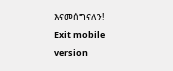እናመሰግናለን!
Exit mobile version